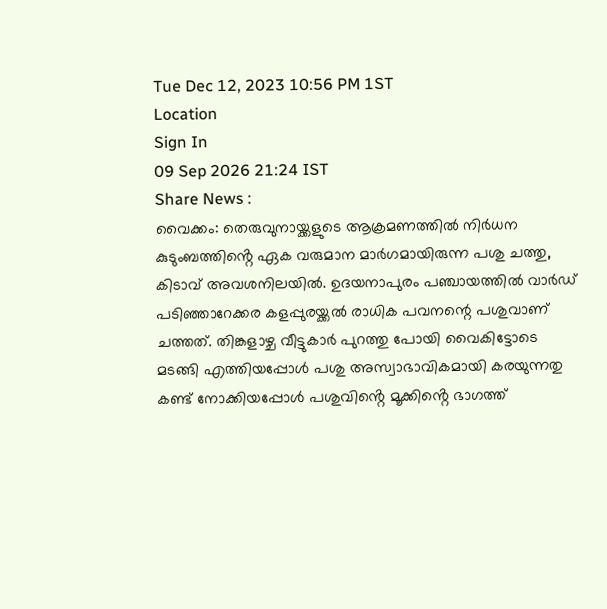Tue Dec 12, 2023 10:56 PM 1ST
Location
Sign In
09 Sep 2026 21:24 IST
Share News :
വൈക്കം: തെരുവുനായ്ക്കളുടെ ആക്രമണത്തിൽ നിർധന കുടുംബത്തിൻ്റെ ഏക വരുമാന മാർഗമായിരുന്ന പശു ചത്തു, കിടാവ് അവശനിലയിൽ. ഉദയനാപുരം പഞ്ചായത്തിൽ വാർഡ് പടിഞ്ഞാറേക്കര കളപ്പുരയ്ക്കൽ രാധിക പവനന്റെ പശുവാണ് ചത്തത്. തിങ്കളാഴ്ച വീട്ടുകാർ പുറത്തു പോയി വൈകിട്ടോടെ മടങ്ങി എത്തിയപ്പോൾ പശു അസ്വാഭാവികമായി കരയുന്നതു കണ്ട് നോക്കിയപ്പോൾ പശുവിൻ്റെ മൂക്കിൻ്റെ ഭാഗത്ത്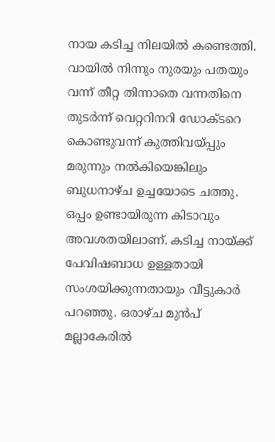നായ കടിച്ച നിലയിൽ കണ്ടെത്തി. വായിൽ നിന്നും നുരയും പതയും വന്ന് തീറ്റ തിന്നാതെ വന്നതിനെ തുടർന്ന് വെറ്ററിനറി ഡോക്ടറെ കൊണ്ടുവന്ന് കുത്തിവയ്പ്പും മരുന്നും നൽകിയെങ്കിലും ബുധനാഴ്ച ഉച്ചയോടെ ചത്തു. ഒപ്പം ഉണ്ടായിരുന്ന കിടാവും അവശതയിലാണ്. കടിച്ച നായ്ക്ക് പേവിഷബാധ ഉള്ളതായി സംശയിക്കുന്നതായും വീട്ടുകാർ പറഞ്ഞു. ഒരാഴ്ച മുൻപ് മല്ലാകേരിൽ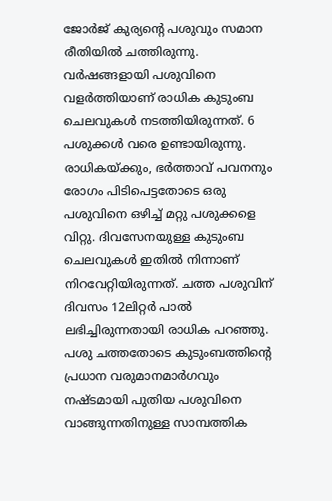ജോർജ് കുര്യൻ്റെ പശുവും സമാന രീതിയിൽ ചത്തിരുന്നു. വർഷങ്ങളായി പശുവിനെ വളർത്തിയാണ് രാധിക കുടുംബ ചെലവുകൾ നടത്തിയിരുന്നത്. 6 പശുക്കൾ വരെ ഉണ്ടായിരുന്നു. രാധികയ്ക്കും, ഭർത്താവ് പവനനും രോഗം പിടിപെട്ടതോടെ ഒരു പശുവിനെ ഒഴിച്ച് മറ്റു പശുക്കളെ വിറ്റു. ദിവസേനയുള്ള കുടുംബ ചെലവുകൾ ഇതിൽ നിന്നാണ് നിറവേറ്റിയിരുന്നത്. ചത്ത പശുവിന് ദിവസം 12ലിറ്റർ പാൽ ലഭിച്ചിരുന്നതായി രാധിക പറഞ്ഞു. പശു ചത്തതോടെ കുടുംബത്തിൻ്റെ പ്രധാന വരുമാനമാർഗവും നഷ്ടമായി പുതിയ പശുവിനെ വാങ്ങുന്നതിനുള്ള സാമ്പത്തിക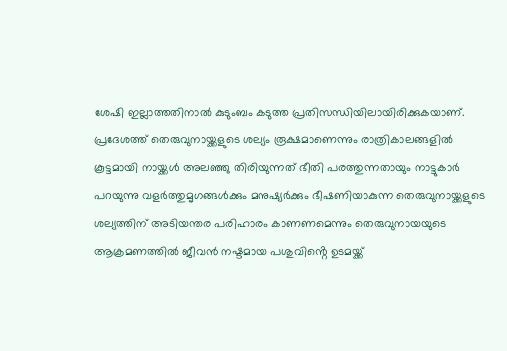ശേഷി ഇല്ലാത്തതിനാൽ കുടുംബം കടുത്ത പ്രതിസന്ധിയിലായിരിക്കുകയാണ്. പ്രദേശത്ത് തെരുവുനായ്ക്കളുടെ ശല്യം രൂക്ഷമാണെന്നും രാത്രികാലങ്ങളിൽ കൂട്ടമായി നായ്ക്കൾ അലഞ്ഞു തിരിയുന്നത് ഭീതി പരത്തുന്നതായും നാട്ടുകാർ പറയുന്നു വളർത്തുമൃഗങ്ങൾക്കും മനുഷ്യർക്കും ഭീഷണിയാകുന്ന തെരുവുനായ്ക്കളുടെ ശല്യത്തിന് അടിയന്തര പരിഹാരം കാണണമെന്നും തെരുവുനായയുടെ ആക്രമണത്തിൽ ജീവൻ നഷ്ടമായ പശുവിൻ്റെ ഉടമയ്ക്ക്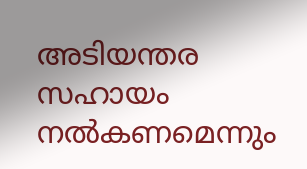അടിയന്തര സഹായം നൽകണമെന്നും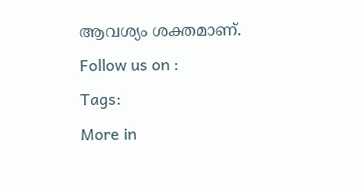ആവശ്യം ശക്തമാണ്.
Follow us on :
Tags:
More in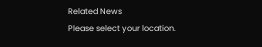Related News
Please select your location.